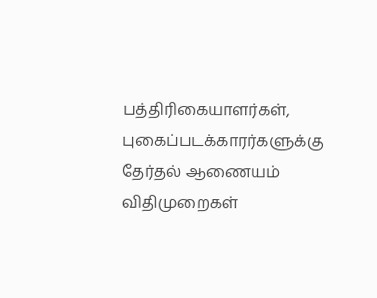பத்திரிகையாளர்கள், புகைப்படக்காரர்களுக்கு தேர்தல் ஆணையம் விதிமுறைகள்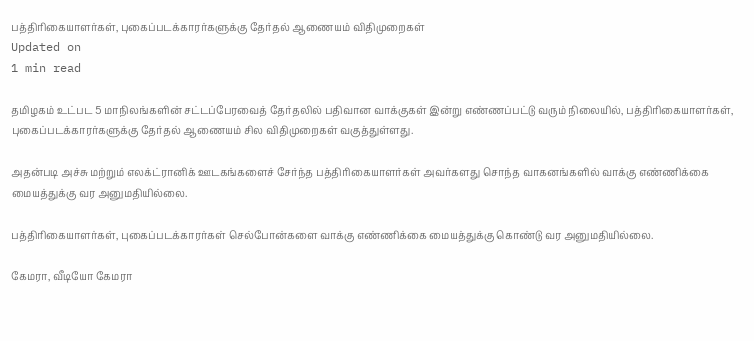பத்திரிகையாளர்கள், புகைப்படக்காரர்களுக்கு தேர்தல் ஆணையம் விதிமுறைகள்
Updated on
1 min read

தமிழகம் உட்பட 5 மாநிலங்களின் சட்டப்பேரவைத் தேர்தலில் பதிவான வாக்குகள் இன்று எண்ணப்பட்டு வரும் நிலையில், பத்திரிகையாளர்கள், புகைப்படக்காரர்களுக்கு தேர்தல் ஆணையம் சில விதிமுறைகள் வகுத்துள்ளது.

அதன்படி அச்சு மற்றும் எலக்ட்ரானிக் ஊடகங்களைச் சேர்ந்த பத்திரிகையாளர்கள் அவர்களது சொந்த வாகனங்களில் வாக்கு எண்ணிக்கை மையத்துக்கு வர அனுமதியில்லை.

பத்திரிகையாளர்கள், புகைப்படக்காரர்கள் செல்போன்களை வாக்கு எண்ணிக்கை மையத்துக்கு கொண்டு வர அனுமதியில்லை.

கேமரா, வீடியோ கேமரா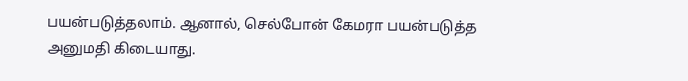பயன்படுத்தலாம். ஆனால், செல்போன் கேமரா பயன்படுத்த அனுமதி கிடையாது.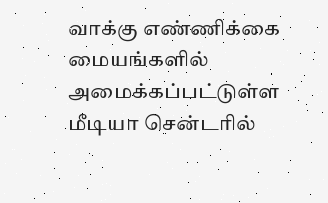வாக்கு எண்ணிக்கை மையங்களில் அமைக்கப்பட்டுள்ள மீடியா சென்டரில்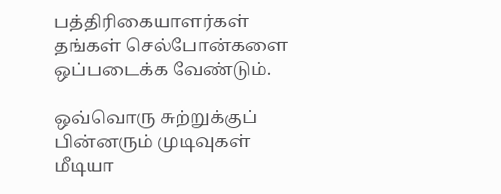பத்திரிகையாளர்கள் தங்கள் செல்போன்களை ஒப்படைக்க வேண்டும்.

ஒவ்வொரு சுற்றுக்குப் பின்னரும் முடிவுகள் மீடியா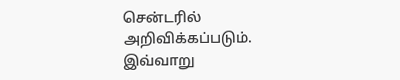சென்டரில் அறிவிக்கப்படும். இவ்வாறு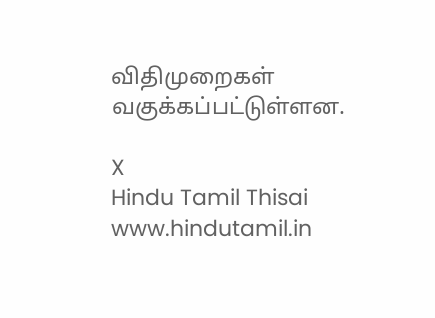விதிமுறைகள் வகுக்கப்பட்டுள்ளன.

X
Hindu Tamil Thisai
www.hindutamil.in